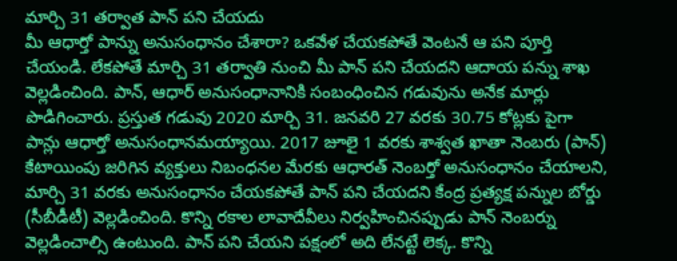మార్చి 31 తర్వాత పాన్ పని చేయదు
మీ ఆధార్తో పాన్ను అనుసంధానం చేశారా? ఒకవేళ చేయకపోతే వెంటనే ఆ పని పూర్తి చేయండి. లేకపోతే మార్చి 31 తర్వాతి నుంచి మీ పాన్ పని చేయదని ఆదాయ పన్ను శాఖ వెల్లడించింది. పాన్, ఆధార్ అనుసంధానానికి సంబంధించిన గడువును అనేక మార్లు పొడిగించారు. ప్రస్తుత గడువు 2020 మార్చి 31. జనవరి 27 వరకు 30.75 కోట్లకు పైగా పాన్లు ఆధార్తో అనుసంధానమయ్యాయి. 2017 జూలై 1 వరకు శాశ్వత ఖాతా నెంబరు (పాన్) కేటాయింపు జరిగిన వ్యక్తులు నిబంధనల మేరకు ఆధారత్ నెంబర్తో అనుసంధానం చేయాలని, మార్చి 31 వరకు అనుసంధానం చేయకపోతే పాన్ పని చేయదని కేంద్ర ప్రత్యక్ష పన్నుల బోర్డు (సీబీడీటీ) వెల్లడించింది. కొన్ని రకాల లావాదేవీలు నిర్వహించినప్పుడు పాన్ నెంబర్ను వెల్లడించాల్సి ఉంటుంది. పాన్ పని చేయని పక్షంలో అది లేనట్టే లెక్క. కొన్ని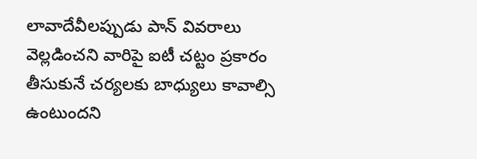లావాదేవీలప్పుడు పాన్ వివరాలు వెల్లడించని వారిపై ఐటీ చట్టం ప్రకారం తీసుకునే చర్యలకు బాధ్యులు కావాల్సి ఉంటుందని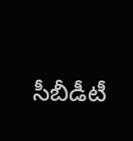సీబీడీటీ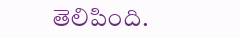తెలిపింది.